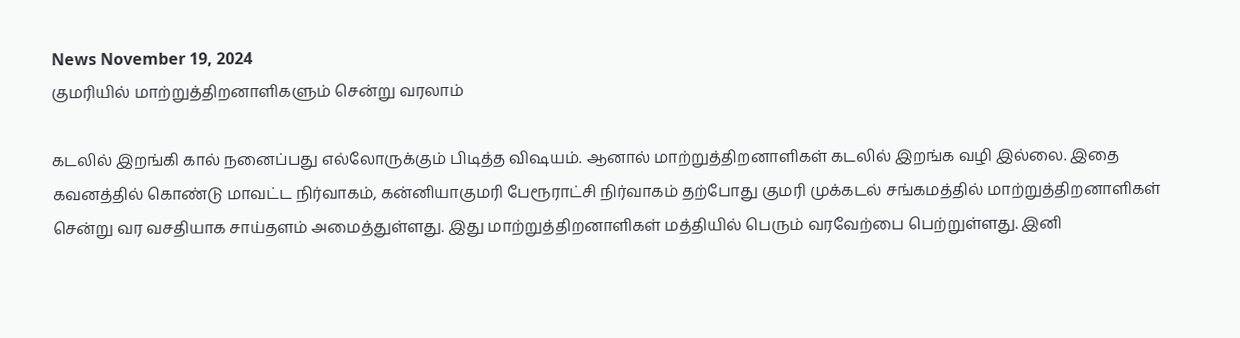News November 19, 2024
குமரியில் மாற்றுத்திறனாளிகளும் சென்று வரலாம்

கடலில் இறங்கி கால் நனைப்பது எல்லோருக்கும் பிடித்த விஷயம். ஆனால் மாற்றுத்திறனாளிகள் கடலில் இறங்க வழி இல்லை. இதை கவனத்தில் கொண்டு மாவட்ட நிர்வாகம், கன்னியாகுமரி பேரூராட்சி நிர்வாகம் தற்போது குமரி முக்கடல் சங்கமத்தில் மாற்றுத்திறனாளிகள் சென்று வர வசதியாக சாய்தளம் அமைத்துள்ளது. இது மாற்றுத்திறனாளிகள் மத்தியில் பெரும் வரவேற்பை பெற்றுள்ளது. இனி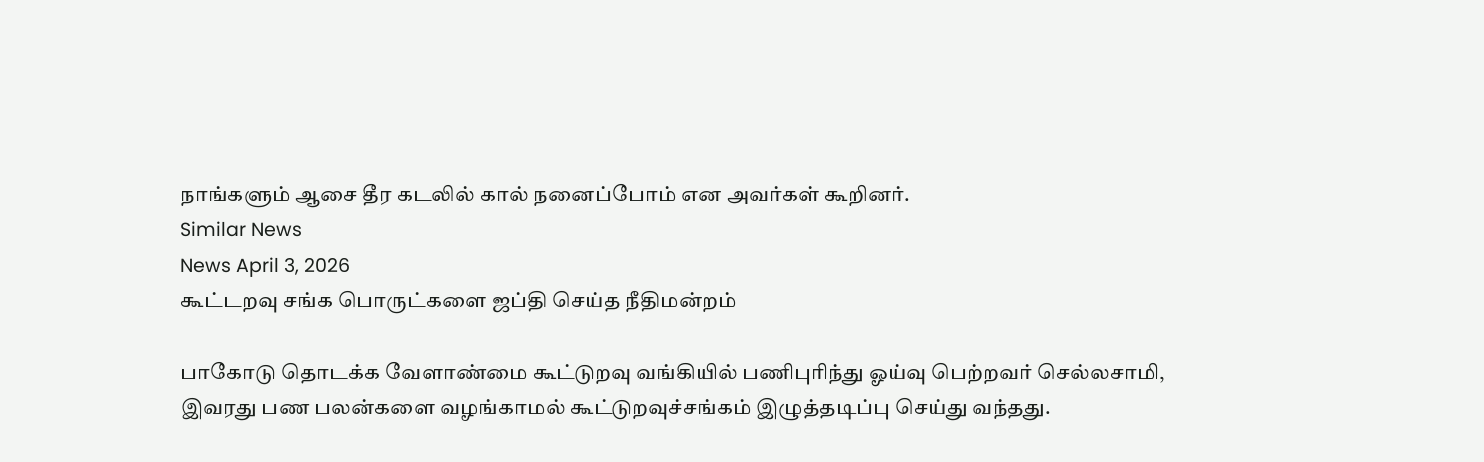நாங்களும் ஆசை தீர கடலில் கால் நனைப்போம் என அவர்கள் கூறினர்.
Similar News
News April 3, 2026
கூட்டறவு சங்க பொருட்களை ஜப்தி செய்த நீதிமன்றம்

பாகோடு தொடக்க வேளாண்மை கூட்டுறவு வங்கியில் பணிபுரிந்து ஓய்வு பெற்றவர் செல்லசாமி, இவரது பண பலன்களை வழங்காமல் கூட்டுறவுச்சங்கம் இழுத்தடிப்பு செய்து வந்தது.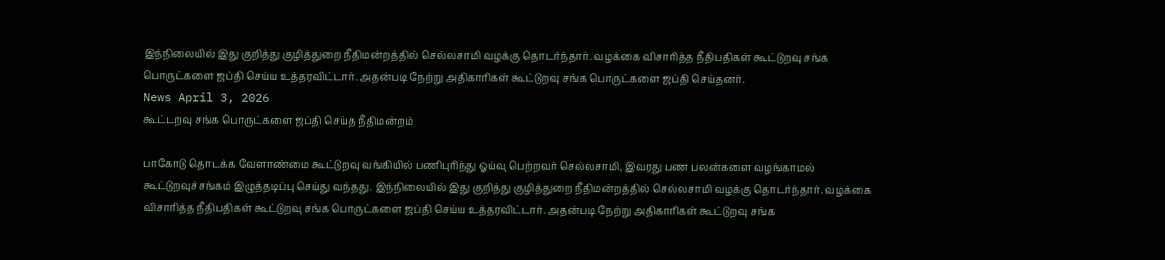இந்நிலையில் இது குறித்து குழித்துறை நீதிமன்றத்தில் செல்லசாமி வழக்கு தொடர்ந்தார். வழக்கை விசாரித்த நீதிபதிகள் கூட்டுறவு சங்க பொருட்களை ஜப்தி செய்ய உத்தரவிட்டார். அதன்படி நேற்று அதிகாரிகள் கூட்டுறவு சங்க பொருட்களை ஜப்தி செய்தனர்.
News April 3, 2026
கூட்டறவு சங்க பொருட்களை ஜப்தி செய்த நீதிமன்றம்

பாகோடு தொடக்க வேளாண்மை கூட்டுறவு வங்கியில் பணிபுரிந்து ஓய்வு பெற்றவர் செல்லசாமி, இவரது பண பலன்களை வழங்காமல் கூட்டுறவுச்சங்கம் இழுத்தடிப்பு செய்து வந்தது. இந்நிலையில் இது குறித்து குழித்துறை நீதிமன்றத்தில் செல்லசாமி வழக்கு தொடர்ந்தார். வழக்கை விசாரித்த நீதிபதிகள் கூட்டுறவு சங்க பொருட்களை ஜப்தி செய்ய உத்தரவிட்டார். அதன்படி நேற்று அதிகாரிகள் கூட்டுறவு சங்க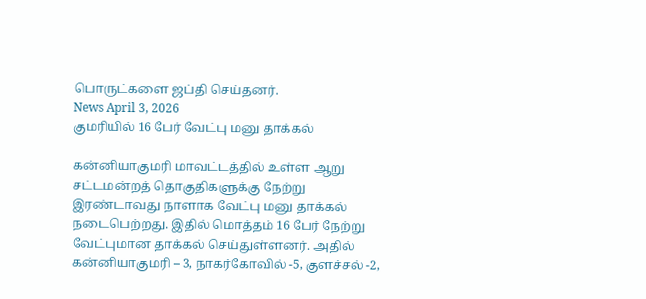பொருட்களை ஜப்தி செய்தனர்.
News April 3, 2026
குமரியில் 16 பேர் வேட்பு மனு தாக்கல்

கன்னியாகுமரி மாவட்டத்தில் உள்ள ஆறு சட்டமன்றத் தொகுதிகளுக்கு நேற்று இரண்டாவது நாளாக வேட்பு மனு தாக்கல் நடைபெற்றது. இதில் மொத்தம் 16 பேர் நேற்று வேட்புமான தாக்கல் செய்துள்ளனர். அதில் கன்னியாகுமரி – 3, நாகர்கோவில் -5, குளச்சல் -2,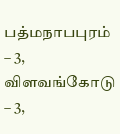பத்மநாபபுரம் – 3, விளவங்கோடு – 3,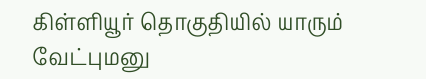கிள்ளியூர் தொகுதியில் யாரும் வேட்புமனு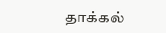தாக்கல்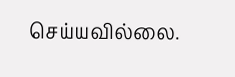செய்யவில்லை.